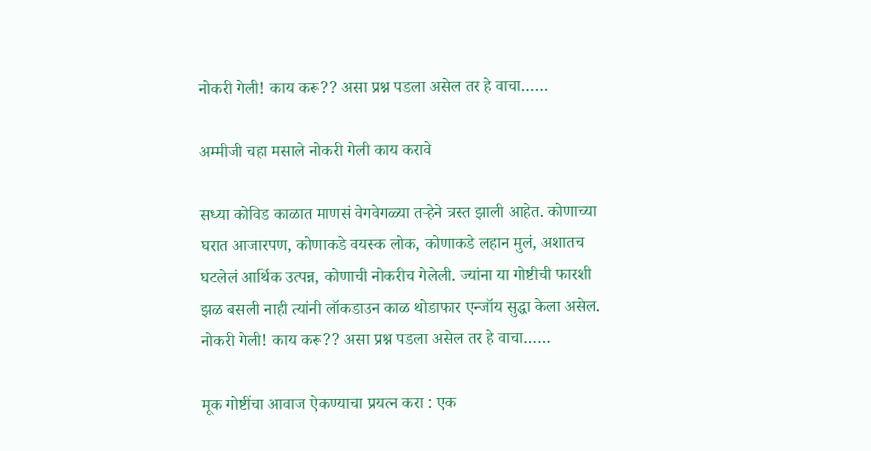नोकरी गेली! काय करू?? असा प्रश्न पडला असेल तर हे वाचा……

अम्मीजी चहा मसाले नोकरी गेली काय करावे

सध्या कोविड काळात माणसं वेगवेगळ्या तऱ्हेने त्रस्त झाली आहेत. कोणाच्या घरात आजारपण, कोणाकडे वयस्क लोक, कोणाकडे लहान मुलं, अशातच घटलेलं आर्थिक उत्पन्न, कोणाची नोकरीच गेलेली. ज्यांना या गोष्टीची फारशी झळ बसली नाही त्यांनी लॉकडाउन काळ थोडाफार एन्जॉय सुद्धा केला असेल. नोकरी गेली! काय करू?? असा प्रश्न पडला असेल तर हे वाचा……

मूक गोष्टींचा आवाज ऐकण्याचा प्रयत्न करा : एक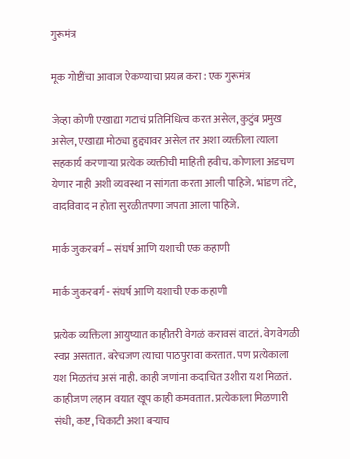गुरूमंत्र

मूक गोष्टींचा आवाज ऐकण्याचा प्रयत्न करा : एक गुरूमंत्र

जेव्हा कोणी एखाद्या गटाचं प्रतिनिधित्व करत असेल, कुटुंब प्रमुख असेल, एखाद्या मोठ्या हुद्द्यावर असेल तर अशा व्यक्तीला त्याला सहकार्य करणाऱ्या प्रत्येक व्यक्तीची माहिती हवीच. कोणाला अडचण येणार नाही अशी व्यवस्था न सांगता करता आली पाहिजे. भांडण तंटे, वादविवाद न होता सुरळीतपणा जपता आला पाहिजे.

मार्क जुकरबर्ग – संघर्ष आणि यशाची एक कहाणी

मार्क जुकरबर्ग - संघर्ष आणि यशाची एक कहाणी

प्रत्येक व्यक्तिला आयुष्यात काहीतरी वेगळं करावसं वाटतं. वेगवेगळी स्वप्न असतात. बरेचजण त्याचा पाठपुरावा करतात. पण प्रत्येकाला यश मिळतंच असं नाही. काही जणांना कदाचित उशीरा यश मिळतं. काहीजण लहान वयात खूप काही कमवतात. प्रत्येकाला मिळणारी संधी, कष्ट, चिकाटी अशा बऱ्याच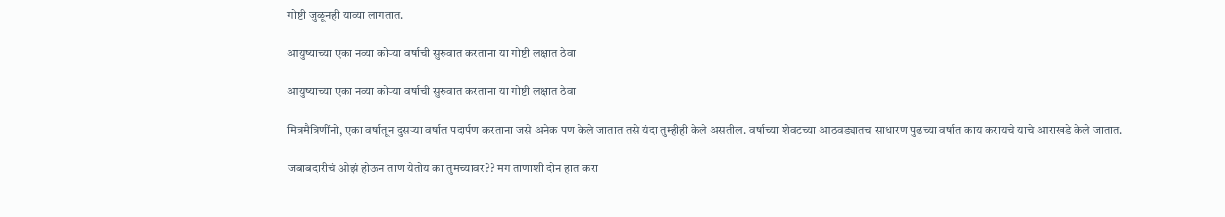गोष्टी जुळूनही याव्या लागतात.

आयुष्याच्या एका नव्या कोऱ्या वर्षाची सुरुवात करताना या गोष्टी लक्षात ठेवा

आयुष्याच्या एका नव्या कोऱ्या वर्षाची सुरुवात करताना या गोष्टी लक्षात ठेवा

मित्रमैत्रिणींनो, एका वर्षातून दुसऱ्या वर्षात पदार्पण करताना जसे अनेक पण केले जातात तसे यंदा तुम्हीही केले असतील. वर्षाच्या शेवटच्या आठवड्यातच साधारण पुढच्या वर्षात काय करायचे याचे आराखडे केले जातात.

जबाबदारीचं ओझं होऊन ताण येतोय का तुमच्यावर?? मग ताणाशी दोन हात करा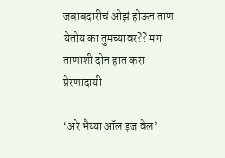जबाबदारीचं ओझं होऊन ताण येतोय का तुमच्यावर?? मग ताणाशी दोन हात करा प्रेरणादायी

‘अरे भैय्या ऑल इज वेल’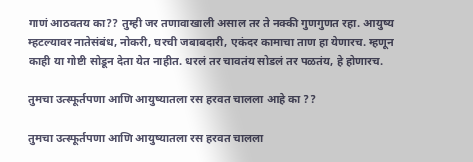गाणं आठवतय का?? तुम्ही जर तणावाखाली असाल तर ते नक्की गुणगुणत रहा. आयुष्य म्हटल्यावर नातेसंबंध, नोकरी, घरची जबाबदारी, एकंदर कामाचा ताण हा येणारच. म्हणून काही या गोष्टी सोडून देता येत नाहीत. धरलं तर चावतंय सोडलं तर पळतंय, हे होणारच.

तुमचा उत्स्फूर्तपणा आणि आयुष्यातला रस हरवत चालला आहे का ??

तुमचा उत्स्फूर्तपणा आणि आयुष्यातला रस हरवत चालला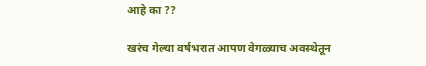आहे का ??

खरंच गेल्या वर्षभरात आपण वेगळ्याच अवस्थेतून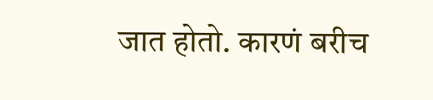जात होतो. कारणं बरीच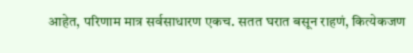आहेत, परिणाम मात्र सर्वसाधारण एकच. सतत घरात बसून राहणं, कित्येकजण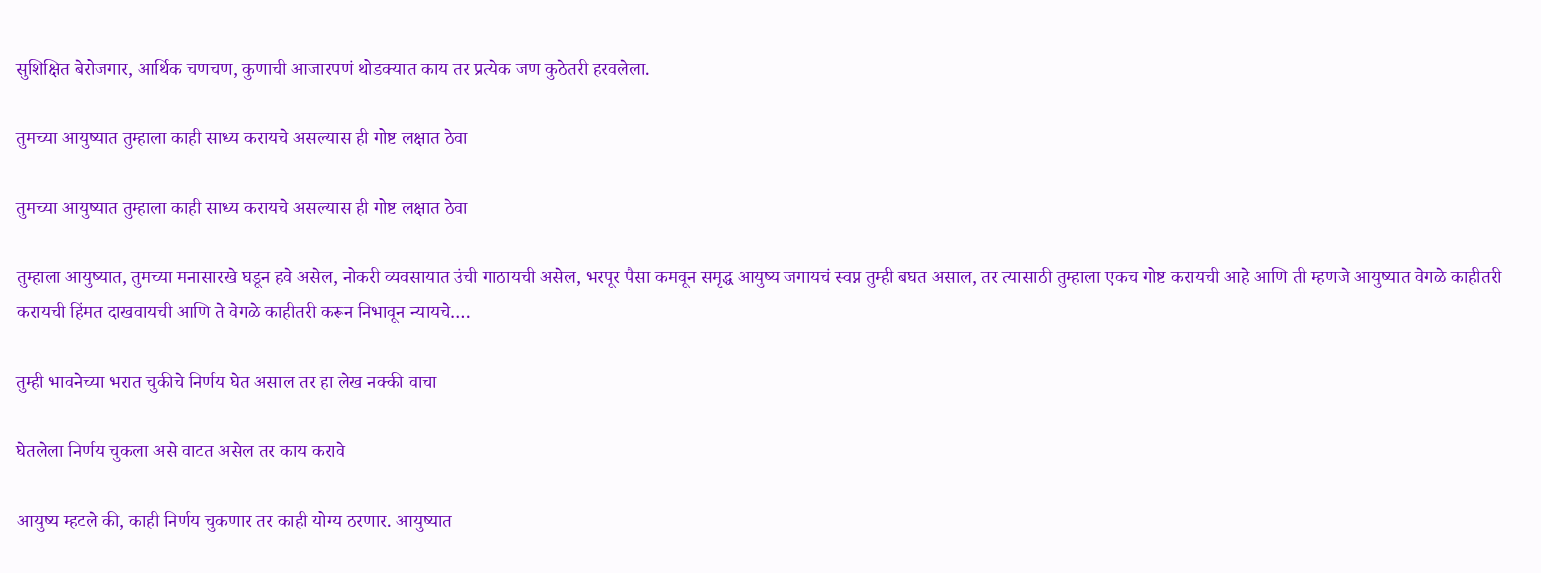सुशिक्षित बेरोजगार, आर्थिक चणचण, कुणाची आजारपणं थोडक्यात काय तर प्रत्येक जण कुठेतरी हरवलेला.

तुमच्या आयुष्यात तुम्हाला काही साध्य करायचे असल्यास ही गोष्ट लक्षात ठेवा

तुमच्या आयुष्यात तुम्हाला काही साध्य करायचे असल्यास ही गोष्ट लक्षात ठेवा

तुम्हाला आयुष्यात, तुमच्या मनासारखे घडून हवे असेल, नोकरी व्यवसायात उंची गाठायची असेल, भरपूर पैसा कमवून समृद्ध आयुष्य जगायचं स्वप्न तुम्ही बघत असाल, तर त्यासाठी तुम्हाला एकच गोष्ट करायची आहे आणि ती म्हणजे आयुष्यात वेगळे काहीतरी करायची हिंमत दाखवायची आणि ते वेगळे काहीतरी करून निभावून न्यायचे….

तुम्ही भावनेच्या भरात चुकीचे निर्णय घेत असाल तर हा लेख नक्की वाचा

घेतलेला निर्णय चुकला असे वाटत असेल तर काय करावे

आयुष्य म्हटले की, काही निर्णय चुकणार तर काही योग्य ठरणार. आयुष्यात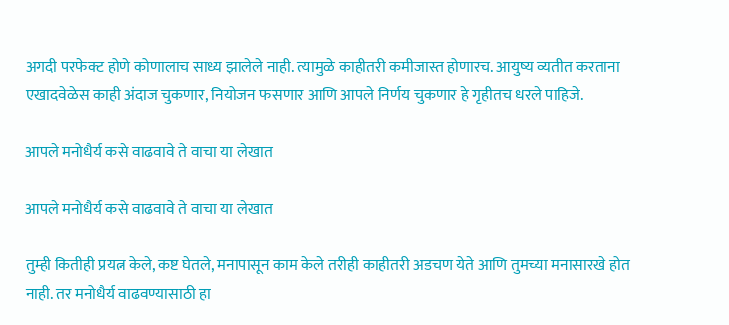अगदी परफेक्ट होणे कोणालाच साध्य झालेले नाही. त्यामुळे काहीतरी कमीजास्त होणारच. आयुष्य व्यतीत करताना एखादवेळेस काही अंदाज चुकणार, नियोजन फसणार आणि आपले निर्णय चुकणार हे गृहीतच धरले पाहिजे.

आपले मनोधैर्य कसे वाढवावे ते वाचा या लेखात

आपले मनोधैर्य कसे वाढवावे ते वाचा या लेखात

तुम्ही कितीही प्रयत्न केले, कष्ट घेतले, मनापासून काम केले तरीही काहीतरी अडचण येते आणि तुमच्या मनासारखे होत नाही. तर मनोधैर्य वाढवण्यासाठी हा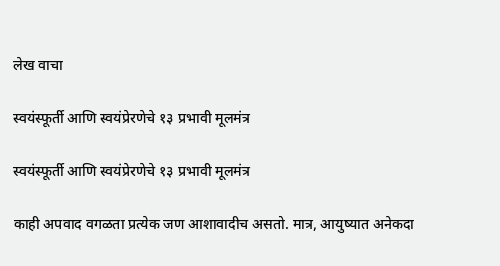लेख वाचा

स्वयंस्फूर्ती आणि स्वयंप्रेरणेचे १३ प्रभावी मूलमंत्र

स्वयंस्फूर्ती आणि स्वयंप्रेरणेचे १३ प्रभावी मूलमंत्र

काही अपवाद वगळता प्रत्येक जण आशावादीच असतो. मात्र, आयुष्यात अनेकदा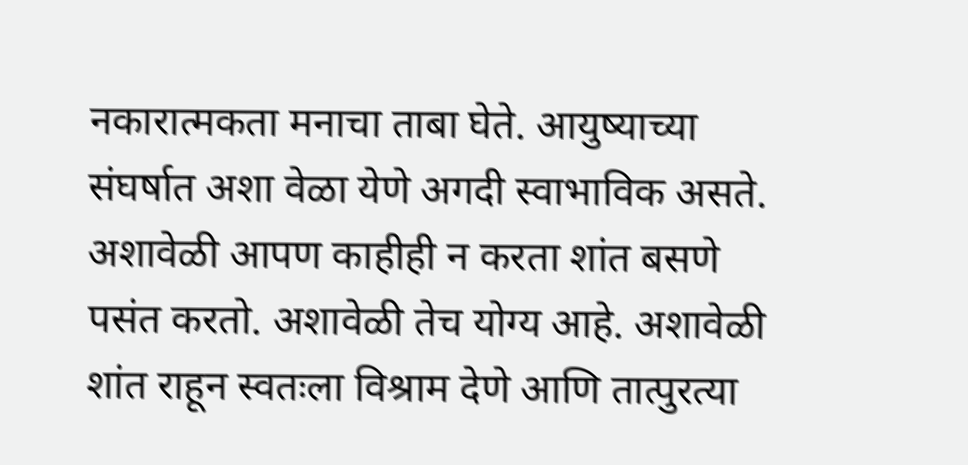नकारात्मकता मनाचा ताबा घेते. आयुष्याच्या संघर्षात अशा वेळा येणे अगदी स्वाभाविक असते. अशावेळी आपण काहीही न करता शांत बसणे पसंत करतो. अशावेळी तेच योग्य आहे. अशावेळी शांत राहून स्वतःला विश्राम देणे आणि तात्पुरत्या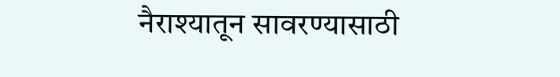नैराश्यातून सावरण्यासाठी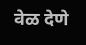वेळ देणे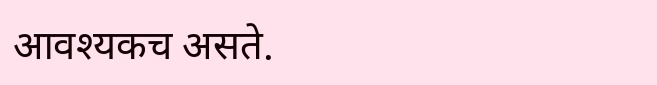आवश्यकच असते.